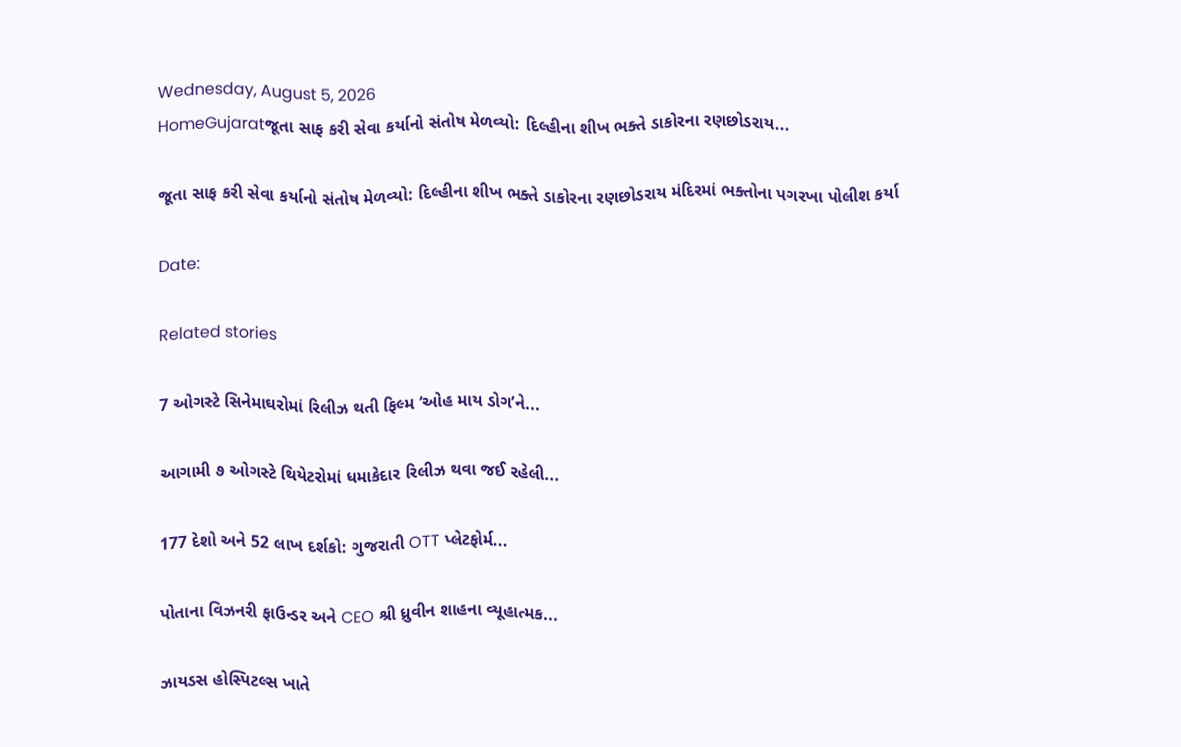Wednesday, August 5, 2026
HomeGujaratજૂતા સાફ કરી સેવા કર્યાનો સંતોષ મેળવ્યો: દિલ્હીના શીખ ભક્તે ડાકોરના રણછોડરાય...

જૂતા સાફ કરી સેવા કર્યાનો સંતોષ મેળવ્યો: દિલ્હીના શીખ ભક્તે ડાકોરના રણછોડરાય મંદિરમાં ભક્તોના પગરખા પોલીશ કર્યા

Date:

Related stories

7 ઓગસ્ટે સિનેમાઘરોમાં રિલીઝ થતી ફિલ્મ ‘ઓહ માય ડોગ’ને...

આગામી ૭ ઓગસ્ટે થિયેટરોમાં ધમાકેદાર રિલીઝ થવા જઈ રહેલી...

177 દેશો અને 52 લાખ દર્શકો: ગુજરાતી OTT પ્લેટફોર્મ...

પોતાના વિઝનરી ફાઉન્ડર અને CEO શ્રી ધ્રુવીન શાહના વ્યૂહાત્મક...

ઝાયડસ હોસ્પિટલ્સ ખાતે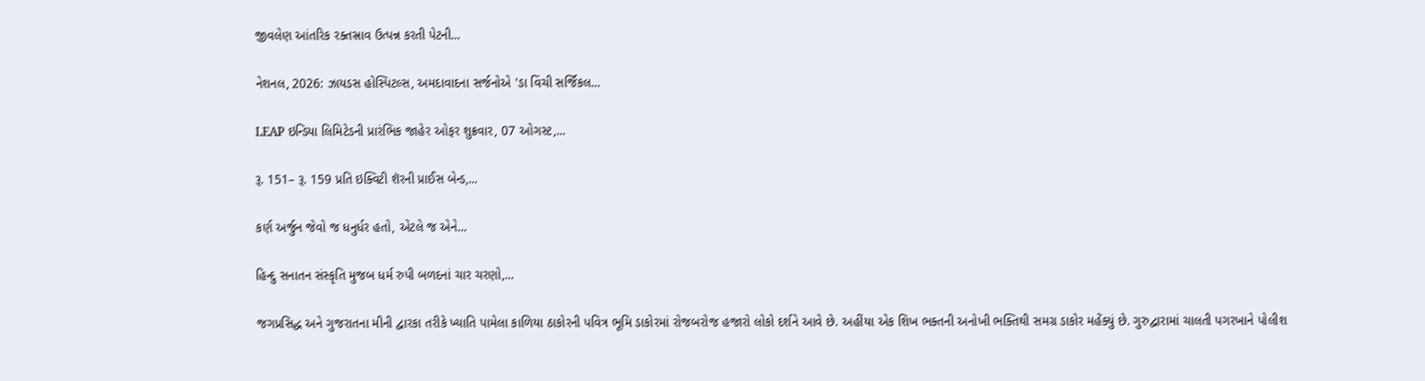જીવલેણ આંતરિક રક્તસ્રાવ ઉત્પન્ન કરતી પેટની...

નેશનલ, 2026: ઝાયડસ હોસ્પિટલ્સ, અમદાવાદના સર્જનોએ 'ડા વિંચી સર્જિકલ...

LEAP ઇન્ડિયા લિમિટેડની પ્રારંભિક જાહેર ઓફર શુક્રવાર, 07 ઓગસ્ટ,...

રૂ. 151– રૂ. 159 પ્રતિ ઇક્વિટી શૅરની પ્રાઈસ બેન્ડ,...

કર્ણ અર્જુન જેવો જ ધનુર્ધર હતો, એટલે જ એને...

હિન્દુ સનાતન સંસ્કૃતિ મુજબ ધર્મ રુપી બળદનાં ચાર ચરણો,...

જગપ્રસિદ્ધ અને ગુજરાતના મીની દ્વારકા તરીકે ખ્યાતિ પામેલા કાળિયા ઠાકોરની પવિત્ર ભૂમિ ડાકોરમાં રોજબરોજ હજારો લોકો દર્શને આવે છે. અહીંયા એક શિખ ભક્તની અનોખી ભક્તિથી સમગ્ર ડાકોર મહેંક્યું છે. ગુરુદ્વારામાં ચાલતી પગરખાને પોલીશ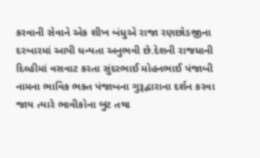કરવાની સેવાને એક શીખ બંધુએ રાજા રણછોડજીના દરબારમાં આપી ધન્યતા અનુભવી છે.દેશની રાજધાની દિલ્હીમાં વસવાટ કરતા સુંદરભાઈ મોહનભાઈ પંજાબી નામના ભાવિક ભક્ત પંજાબના ગુરૂદ્વારાના દર્શન કરવા જાય ત્યારે ભાવીકોના બુટ તથા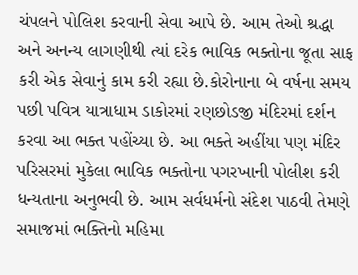ચંપલને પોલિશ કરવાની સેવા આપે છે. આમ તેઓ શ્રદ્ધા અને અનન્ય લાગણીથી ત્યાં દરેક ભાવિક ભક્તોના જૂતા સાફ કરી એક સેવાનું કામ કરી રહ્યા છે.કોરોનાના બે વર્ષના સમય પછી પવિત્ર યાત્રાધામ ડાકોરમાં રણછોડજી મંદિરમાં દર્શન કરવા આ ભક્ત પહોંચ્યા છે. આ ભક્તે અહીંયા પણ મંદિર પરિસરમાં મુકેલા ભાવિક ભક્તોના પગરખાની પોલીશ કરી ધન્યતાના અનુભવી છે. આમ‌‌ સર્વધર્મનો સંદેશ પાઠવી તેમણે સમાજમાં ભક્તિનો મહિમા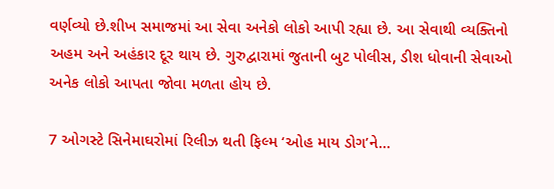વર્ણવ્યો છે.શીખ સમાજમાં આ સેવા અનેકો લોકો આપી રહ્યા છે. આ સેવાથી વ્યક્તિનો અહમ અને અહંકાર દૂર થાય છે. ગુરુદ્વારામાં જુતાની બુટ પોલીસ, ડીશ ધોવાની સેવાઓ અનેક લોકો આપતા જોવા મળતા હોય છે.

7 ઓગસ્ટે સિનેમાઘરોમાં રિલીઝ થતી ફિલ્મ ‘ઓહ માય ડોગ’ને...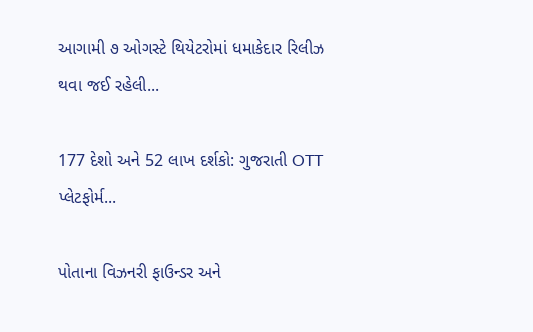આગામી ૭ ઓગસ્ટે થિયેટરોમાં ધમાકેદાર રિલીઝ થવા જઈ રહેલી...

177 દેશો અને 52 લાખ દર્શકો: ગુજરાતી OTT પ્લેટફોર્મ...

પોતાના વિઝનરી ફાઉન્ડર અને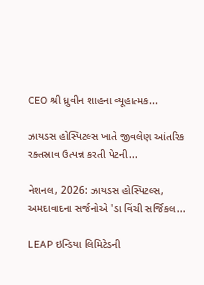CEO શ્રી ધ્રુવીન શાહના વ્યૂહાત્મક...

ઝાયડસ હોસ્પિટલ્સ ખાતે જીવલેણ આંતરિક રક્તસ્રાવ ઉત્પન્ન કરતી પેટની...

નેશનલ, 2026: ઝાયડસ હોસ્પિટલ્સ, અમદાવાદના સર્જનોએ 'ડા વિંચી સર્જિકલ...

LEAP ઇન્ડિયા લિમિટેડની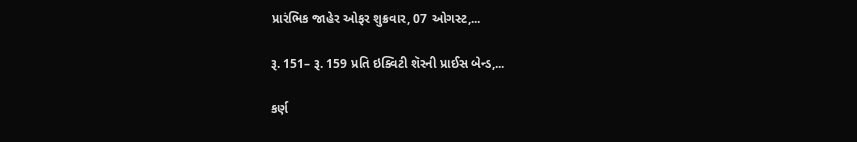પ્રારંભિક જાહેર ઓફર શુક્રવાર, 07 ઓગસ્ટ,...

રૂ. 151– રૂ. 159 પ્રતિ ઇક્વિટી શૅરની પ્રાઈસ બેન્ડ,...

કર્ણ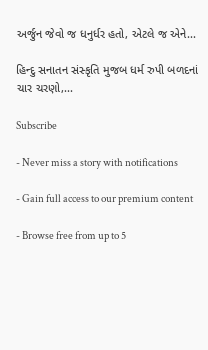અર્જુન જેવો જ ધનુર્ધર હતો, એટલે જ એને...

હિન્દુ સનાતન સંસ્કૃતિ મુજબ ધર્મ રુપી બળદનાં ચાર ચરણો,...

Subscribe

- Never miss a story with notifications

- Gain full access to our premium content

- Browse free from up to 5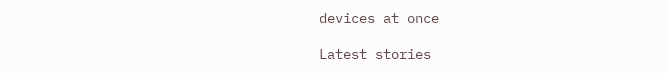devices at once

Latest stories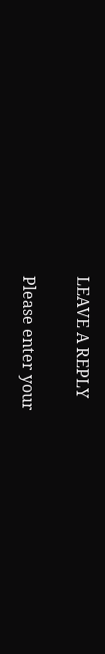LEAVE A REPLY

Please enter your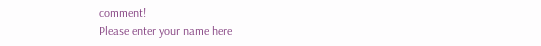comment!
Please enter your name here